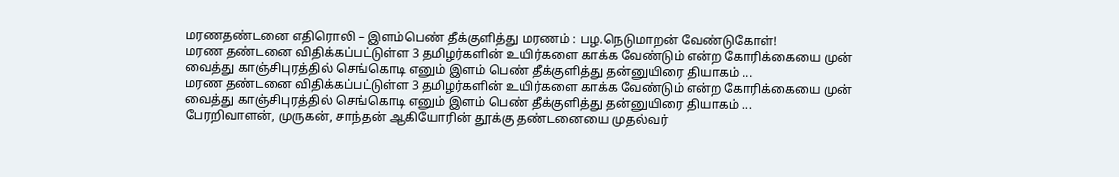மரணதண்டனை எதிரொலி – இளம்பெண் தீக்குளித்து மரணம் : பழ.நெடுமாறன் வேண்டுகோள்!
மரண தண்டனை விதிக்கப்பட்டுள்ள 3 தமிழர்களின் உயிர்களை காக்க வேண்டும் என்ற கோரிக்கையை முன் வைத்து காஞ்சிபுரத்தில் செங்கொடி எனும் இளம் பெண் தீக்குளித்து தன்னுயிரை தியாகம் ...
மரண தண்டனை விதிக்கப்பட்டுள்ள 3 தமிழர்களின் உயிர்களை காக்க வேண்டும் என்ற கோரிக்கையை முன் வைத்து காஞ்சிபுரத்தில் செங்கொடி எனும் இளம் பெண் தீக்குளித்து தன்னுயிரை தியாகம் ...
பேரறிவாளன், முருகன், சாந்தன் ஆகியோரின் தூக்கு தண்டனையை முதல்வர்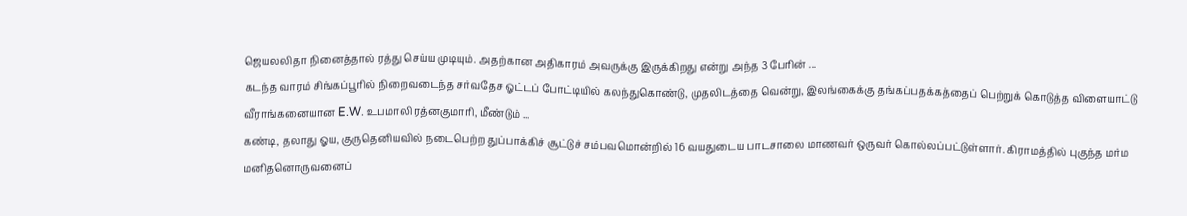ஜெயலலிதா நினைத்தால் ரத்து செய்ய முடியும். அதற்கான அதிகாரம் அவருக்கு இருக்கிறது என்று அந்த 3 பேரின் ...
கடந்த வாரம் சிங்கப்பூரில் நிறைவடைந்த சர்வதேச ஓட்டப் போட்டியில் கலந்துகொண்டு, முதலிடத்தை வென்று, இலங்கைக்கு தங்கப்பதக்கத்தைப் பெற்றுக் கொடுத்த விளையாட்டு வீராங்கனையான E.W. உபமாலி ரத்னகுமாரி, மீண்டும் ...
கண்டி, தலாது ஓய, குருதெனியவில் நடைபெற்ற துப்பாக்கிச் சூட்டுச் சம்பவமொன்றில் 16 வயதுடைய பாடசாலை மாணவர் ஒருவர் கொல்லப்பட்டுள்ளார். கிராமத்தில் புகுந்த மர்ம மனிதனொருவனைப்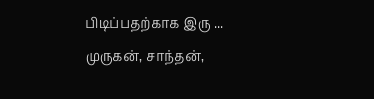பிடிப்பதற்காக இரு ...
முருகன், சாந்தன்,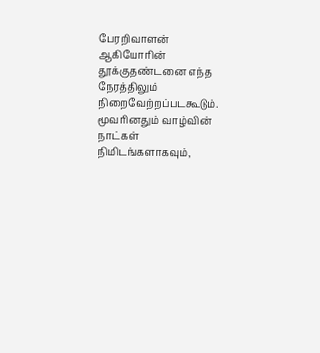பேரறிவாளன் ஆகியோரின் தூக்குதண்டனை எந்த நேரத்திலும் நிறைவேற்றப்படகூடும். மூவரினதும் வாழ்வின் நாட்கள் நிமிடங்களாகவும்,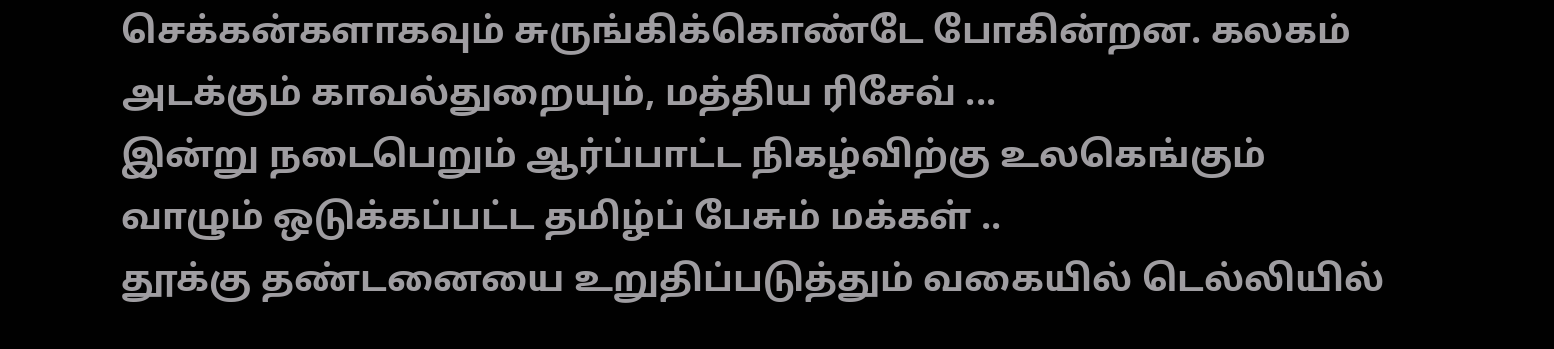செக்கன்களாகவும் சுருங்கிக்கொண்டே போகின்றன. கலகம் அடக்கும் காவல்துறையும், மத்திய ரிசேவ் ...
இன்று நடைபெறும் ஆர்ப்பாட்ட நிகழ்விற்கு உலகெங்கும் வாழும் ஒடுக்கப்பட்ட தமிழ்ப் பேசும் மக்கள் ..
தூக்கு தண்டனையை உறுதிப்படுத்தும் வகையில் டெல்லியில்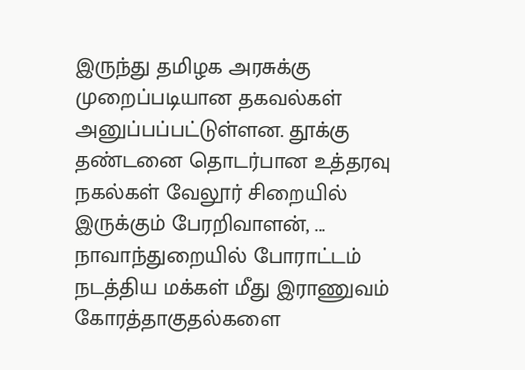இருந்து தமிழக அரசுக்கு முறைப்படியான தகவல்கள் அனுப்பப்பட்டுள்ளன. தூக்கு தண்டனை தொடர்பான உத்தரவு நகல்கள் வேலூர் சிறையில் இருக்கும் பேரறிவாளன், ...
நாவாந்துறையில் போராட்டம் நடத்திய மக்கள் மீது இராணுவம் கோரத்தாகுதல்களை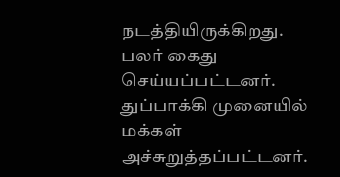நடத்தியிருக்கிறது. பலர் கைது செய்யப்பட்டனர். துப்பாக்கி முனையில் மக்கள் அச்சுறுத்தப்பட்டனர்.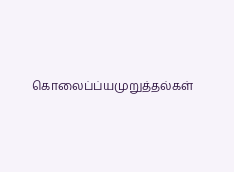கொலைப்ப்யமுறுத்தல்கள்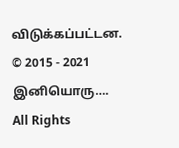விடுக்கப்பட்டன.
© 2015 - 2021 இனியொரு…. All Rights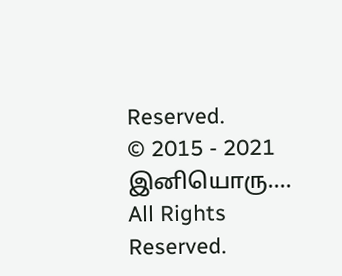Reserved.
© 2015 - 2021 இனியொரு…. All Rights Reserved.